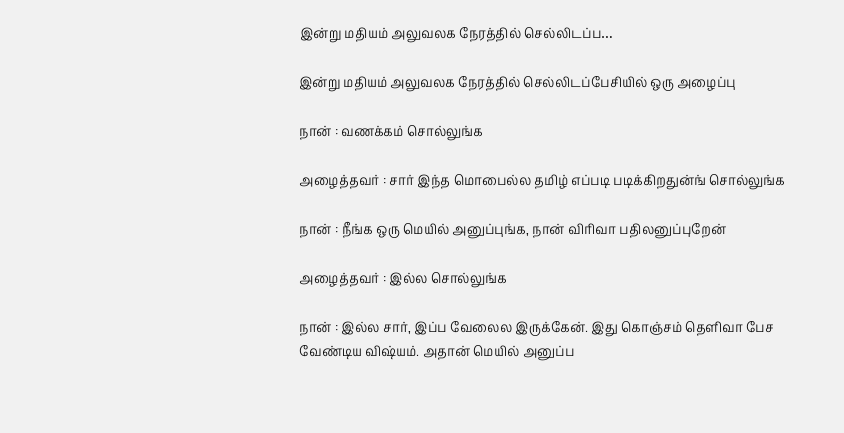இன்று மதியம் அலுவலக நேரத்தில் செல்லிடப்ப…

இன்று மதியம் அலுவலக நேரத்தில் செல்லிடப்பேசியில் ஒரு அழைப்பு

நான் : வணக்கம் சொல்லுங்க

அழைத்தவர் : சார் இந்த மொபைல்ல தமிழ் எப்படி படிக்கிறதுன்ங் சொல்லுங்க

நான் : நீங்க ஒரு மெயில் அனுப்புங்க, நான் விரிவா பதிலனுப்புறேன்

அழைத்தவர் : இல்ல சொல்லுங்க

நான் : இல்ல சார், இப்ப வேலைல இருக்கேன். இது கொஞ்சம் தெளிவா பேச வேண்டிய விஷ்யம். அதான் மெயில் அனுப்ப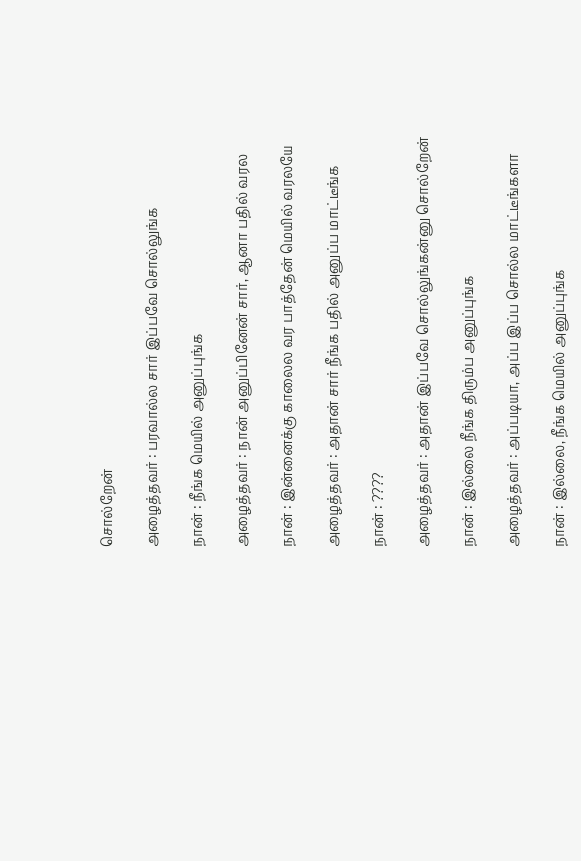சொல்றேன்

அழைத்தவர் : பரவால்ல சார் இப்பவே சொல்லுங்க

நான் : நீங்க மெயில் அனுப்புங்க

அழைத்தவர் : நான் அனுப்பினேன் சார், ஆனா பதில் வரல

நான் : இன்னைக்கு காலைல வர பாத்தேன் மெயில் வரலயே

அழைத்தவர் : அதான் சார் நீங்க பதில் அனுப்ப மாட்டீங்க

நான் : ????

அழைத்தவர் : அதான் இப்பவே சொல்லுங்கன்னு சொல்றேன்

நான் : இல்லை நீங்க திரும்ப அனுப்புங்க

அழைத்தவர் : அப்படியா, அப்ப இப்ப சொல்ல மாட்டீங்களா

நான் : இல்லை, நீங்க மெயில் அனுப்புங்க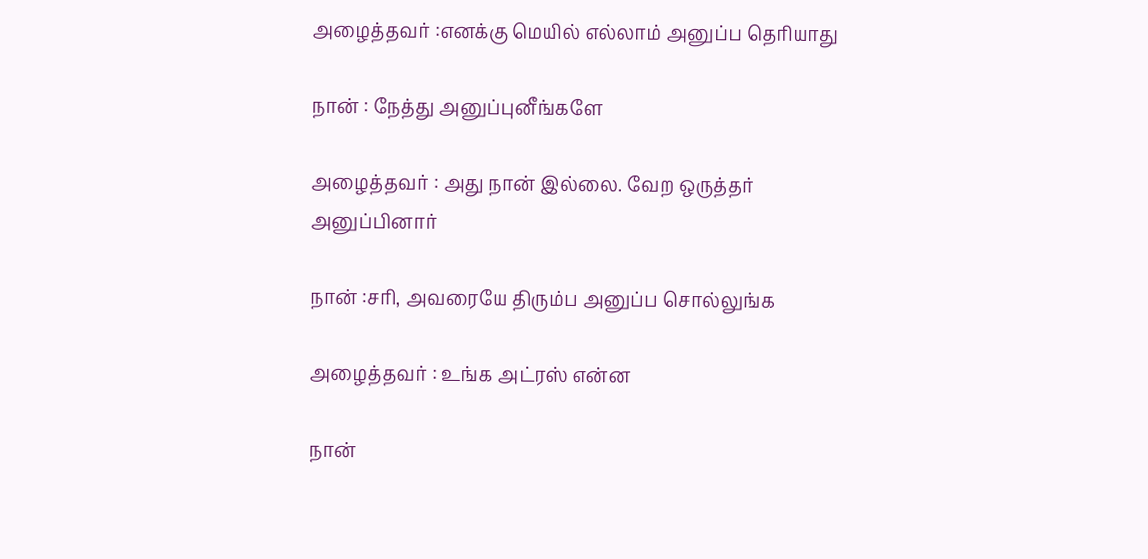அழைத்தவர் :எனக்கு மெயில் எல்லாம் அனுப்ப தெரியாது

நான் : நேத்து அனுப்புனீங்களே

அழைத்தவர் : அது நான் இல்லை. வேற ஒருத்தர் அனுப்பினார்

நான் :சரி, அவரையே திரும்ப அனுப்ப சொல்லுங்க

அழைத்தவர் : உங்க அட்ரஸ் என்ன

நான்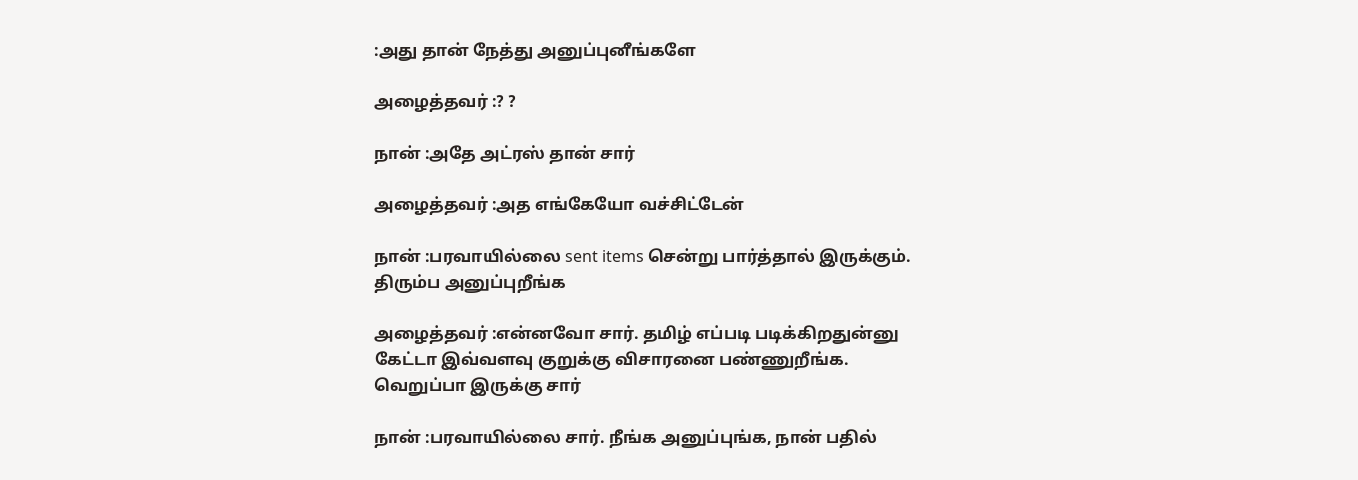:அது தான் நேத்து அனுப்புனீங்களே

அழைத்தவர் :? ?

நான் :அதே அட்ரஸ் தான் சார்

அழைத்தவர் :அத எங்கேயோ வச்சிட்டேன்

நான் :பரவாயில்லை sent items சென்று பார்த்தால் இருக்கும். திரும்ப அனுப்புறீங்க

அழைத்தவர் :என்னவோ சார். தமிழ் எப்படி படிக்கிறதுன்னு கேட்டா இவ்வளவு குறுக்கு விசாரனை பண்ணுறீங்க. வெறுப்பா இருக்கு சார்

நான் :பரவாயில்லை சார். நீங்க அனுப்புங்க, நான் பதில்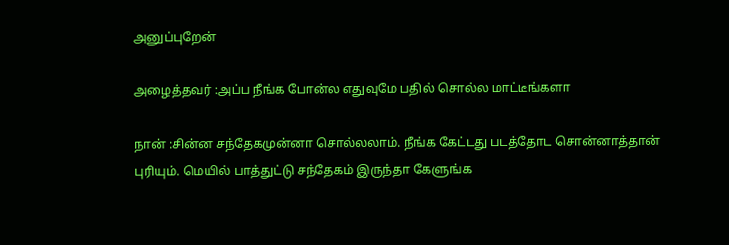அனுப்புறேன்

அழைத்தவர் :அப்ப நீங்க போன்ல எதுவுமே பதில் சொல்ல மாட்டீங்களா

நான் :சின்ன சந்தேகமுன்னா சொல்லலாம். நீங்க கேட்டது படத்தோட சொன்னாத்தான் புரியும். மெயில் பாத்துட்டு சந்தேகம் இருந்தா கேளுங்க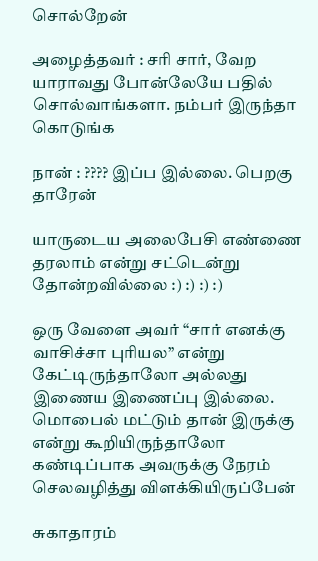சொல்றேன்

அழைத்தவர் : சரி சார், வேற யாராவது போன்லேயே பதில் சொல்வாங்களா. நம்பர் இருந்தா கொடுங்க

நான் : ???? இப்ப இல்லை. பெறகு தாரேன்

யாருடைய அலைபேசி எண்ணை தரலாம் என்று சட்டென்று தோன்றவில்லை :) :) :) :)

ஒரு வேளை அவர் “சார் எனக்கு வாசிச்சா புரியல” என்று கேட்டிருந்தாலோ அல்லது இணைய இணைப்பு இல்லை. மொபைல் மட்டும் தான் இருக்கு என்று கூறியிருந்தாலோ கண்டிப்பாக அவருக்கு நேரம் செலவழித்து விளக்கியிருப்பேன்

சுகாதாரம்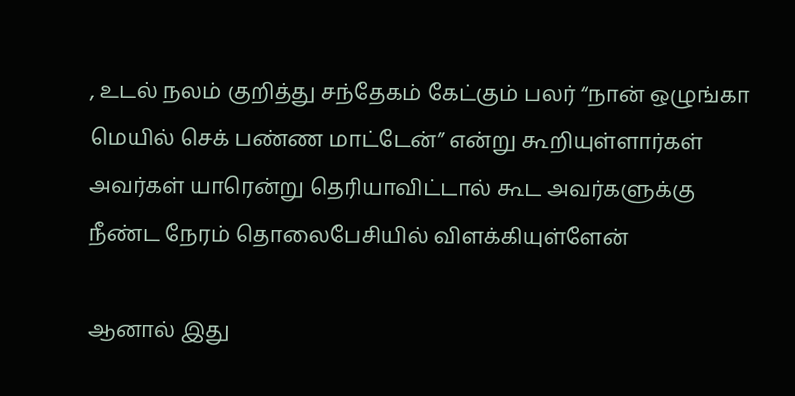, உடல் நலம் குறித்து சந்தேகம் கேட்கும் பலர் “நான் ஒழுங்கா மெயில் செக் பண்ண மாட்டேன்” என்று கூறியுள்ளார்கள் அவர்கள் யாரென்று தெரியாவிட்டால் கூட அவர்களுக்கு நீண்ட நேரம் தொலைபேசியில் விளக்கியுள்ளேன்

ஆனால் இது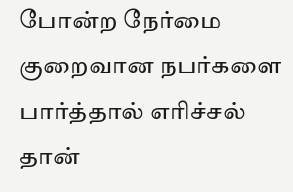போன்ற நேர்மை குறைவான நபர்களை பார்த்தால் எரிச்சல் தான்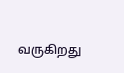வருகிறது